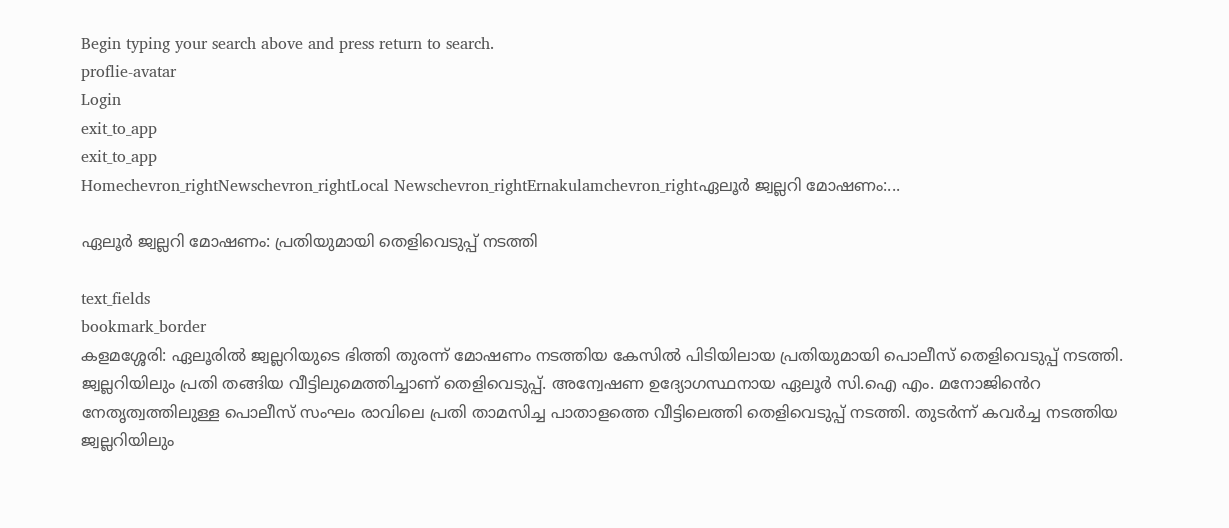Begin typing your search above and press return to search.
proflie-avatar
Login
exit_to_app
exit_to_app
Homechevron_rightNewschevron_rightLocal Newschevron_rightErnakulamchevron_rightഏലൂർ ജ്വല്ലറി മോഷണം:...

ഏലൂർ ജ്വല്ലറി മോഷണം: പ്രതിയുമായി തെളിവെടുപ്പ് നടത്തി

text_fields
bookmark_border
കളമശ്ശേരി: ഏലൂരിൽ ജ്വല്ലറിയുടെ ഭിത്തി തുരന്ന് മോഷണം നടത്തിയ കേസിൽ പിടിയിലായ പ്രതിയുമായി പൊലീസ് തെളിവെടുപ്പ് നടത്തി. ജ്വല്ലറിയിലും പ്രതി തങ്ങിയ വീട്ടിലുമെത്തിച്ചാണ് തെളിവെടുപ്പ്. അന്വേഷണ ഉദ്യോഗസ്ഥനായ ഏലൂർ സി.ഐ എം. മനോജിൻെറ നേതൃത്വത്തിലുള്ള പൊലീസ് സംഘം രാവിലെ പ്രതി താമസിച്ച പാതാളത്തെ വീട്ടിലെത്തി തെളിവെടുപ്പ് നടത്തി. തുടർന്ന് കവർച്ച നടത്തിയ ജ്വല്ലറിയിലും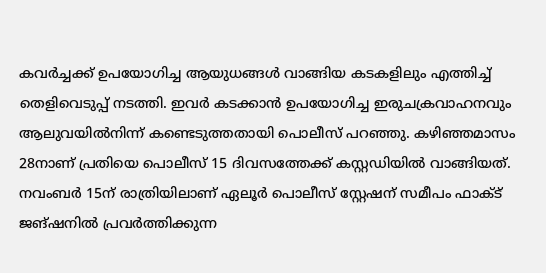കവർച്ചക്ക് ഉപയോഗിച്ച ആയുധങ്ങൾ വാങ്ങിയ കടകളിലും എത്തിച്ച് തെളിവെടുപ്പ് നടത്തി. ഇവർ കടക്കാൻ ഉപയോഗിച്ച ഇരുചക്രവാഹനവും ആലുവയിൽനിന്ന് കണ്ടെടുത്തതായി പൊലീസ് പറഞ്ഞു. കഴിഞ്ഞമാസം 28നാണ് പ്രതിയെ പൊലീസ് 15 ദിവസത്തേക്ക് കസ്റ്റഡിയിൽ വാങ്ങിയത്. നവംബർ 15ന് രാത്രിയിലാണ് ഏലൂർ പൊലീസ് സ്റ്റേഷന് സമീപം ഫാക്ട് ജങ്ഷനിൽ പ്രവർത്തിക്കുന്ന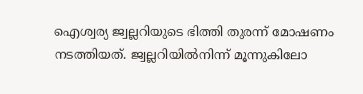ഐശ്വര്യ ജ്വല്ലറിയുടെ ഭിത്തി തുരന്ന് മോഷണം നടത്തിയത്. ജ്വല്ലറിയിൽനിന്ന് മൂന്നുകിലോ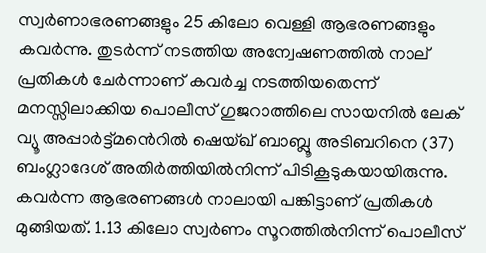സ്വർണാഭരണങ്ങളും 25 കിലോ വെള്ളി ആഭരണങ്ങളും കവർന്നു. തുടർന്ന് നടത്തിയ അന്വേഷണത്തിൽ നാല് പ്രതികൾ ചേർന്നാണ് കവർച്ച നടത്തിയതെന്ന് മനസ്സിലാക്കിയ പൊലീസ് ഗുജറാത്തിലെ സായനിൽ ലേക്‌ വ്യൂ അപ്പാർട്ട്മൻെറിൽ ഷെയ്ഖ് ബാബ്ലൂ അടിബറിനെ (37) ബംഗ്ലാദേശ് അതിർത്തിയിൽനിന്ന് പിടികൂടുകയായിരുന്നു. കവർന്ന ആഭരണങ്ങൾ നാലായി പങ്കിട്ടാണ് പ്രതികൾ മുങ്ങിയത്. 1.13 കിലോ സ്വർണം സൂറത്തിൽനിന്ന് പൊലീസ്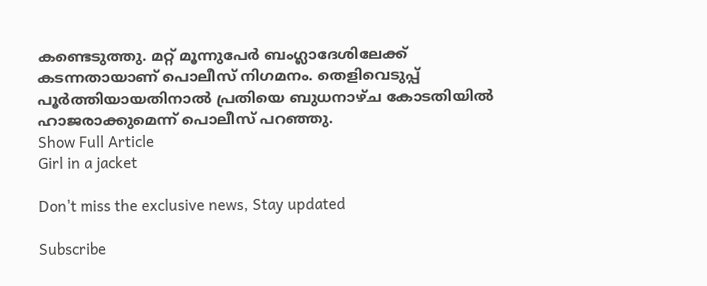കണ്ടെടുത്തു. മറ്റ് മൂന്നുപേർ ബംഗ്ലാദേശിലേക്ക് കടന്നതായാണ് പൊലീസ് നിഗമനം. തെളിവെടുപ്പ് പൂർത്തിയായതിനാൽ പ്രതിയെ ബുധനാഴ്ച കോടതിയിൽ ഹാജരാക്കുമെന്ന് പൊലീസ് പറഞ്ഞു.
Show Full Article
Girl in a jacket

Don't miss the exclusive news, Stay updated

Subscribe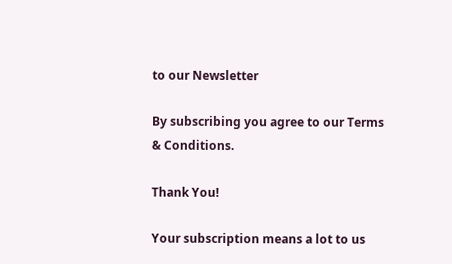to our Newsletter

By subscribing you agree to our Terms & Conditions.

Thank You!

Your subscription means a lot to us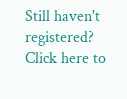Still haven't registered? Click here to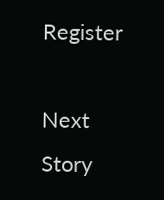Register

Next Story